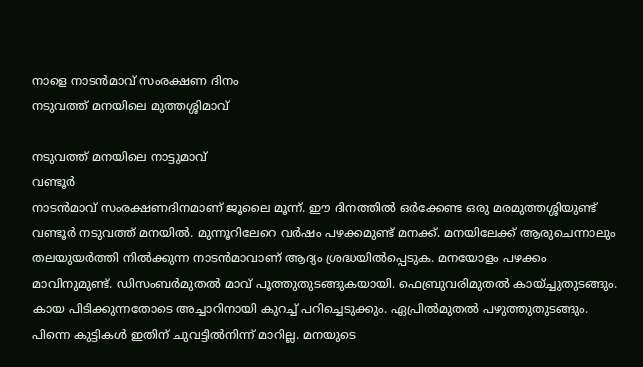നാളെ നാടൻമാവ് സംരക്ഷണ ദിനം
നടുവത്ത് മനയിലെ മുത്തശ്ശിമാവ്

നടുവത്ത് മനയിലെ നാട്ടുമാവ്
വണ്ടൂർ
നാടൻമാവ് സംരക്ഷണദിനമാണ് ജൂലൈ മൂന്ന്. ഈ ദിനത്തിൽ ഒർക്കേണ്ട ഒരു മരമുത്തശ്ശിയുണ്ട് വണ്ടൂർ നടുവത്ത് മനയിൽ. മുന്നൂറിലേറെ വർഷം പഴക്കമുണ്ട് മനക്ക്. മനയിലേക്ക് ആരുചെന്നാലും തലയുയർത്തി നിൽക്കുന്ന നാടൻമാവാണ് ആദ്യം ശ്രദ്ധയിൽപ്പെടുക. മനയോളം പഴക്കം മാവിനുമുണ്ട്. ഡിസംബർമുതൽ മാവ് പൂത്തുതുടങ്ങുകയായി. ഫെബ്രുവരിമുതൽ കായ്ച്ചുതുടങ്ങും. കായ പിടിക്കുന്നതോടെ അച്ചാറിനായി കുറച്ച് പറിച്ചെടുക്കും. ഏപ്രിൽമുതൽ പഴുത്തുതുടങ്ങും. പിന്നെ കുട്ടികൾ ഇതിന് ചുവട്ടിൽനിന്ന് മാറില്ല. മനയുടെ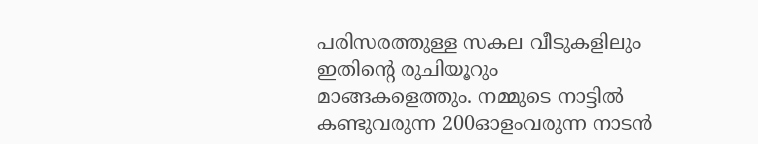പരിസരത്തുള്ള സകല വീടുകളിലും ഇതിന്റെ രുചിയൂറും മാങ്ങകളെത്തും. നമ്മുടെ നാട്ടിൽ കണ്ടുവരുന്ന 200ഓളംവരുന്ന നാടൻ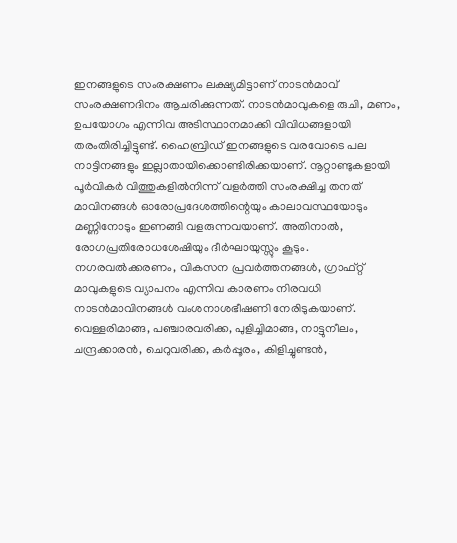ഇനങ്ങളുടെ സംരക്ഷണം ലക്ഷ്യമിട്ടാണ് നാടൻമാവ് സംരക്ഷണദിനം ആചരിക്കുന്നത്. നാടൻമാവുകളെ രുചി, മണം, ഉപയോഗം എന്നിവ അടിസ്ഥാനമാക്കി വിവിധങ്ങളായി തരംതിരിച്ചിട്ടുണ്ട്. ഹൈബ്രിഡ് ഇനങ്ങളുടെ വരവോടെ പല നാട്ടിനങ്ങളും ഇല്ലാതായിക്കൊണ്ടിരിക്കയാണ്. നൂറ്റാണ്ടുകളായി പൂർവികർ വിത്തുകളിൽനിന്ന് വളർത്തി സംരക്ഷിച്ച തനത് മാവിനങ്ങൾ ഓരോപ്രദേശത്തിന്റെയും കാലാവസ്ഥയോടും മണ്ണിനോടും ഇണങ്ങി വളരുന്നവയാണ്. അതിനാൽ, രോഗപ്രതിരോധശേഷിയും ദീർഘായുസ്സും കൂടും. നഗരവൽക്കരണം, വികസന പ്രവർത്തനങ്ങൾ, ഗ്രാഫ്റ്റ് മാവുകളുടെ വ്യാപനം എന്നിവ കാരണം നിരവധി നാടൻമാവിനങ്ങൾ വംശനാശഭീഷണി നേരിടുകയാണ്. വെള്ളരിമാങ്ങ, പഞ്ചാരവരിക്ക, പുളിച്ചിമാങ്ങ, നാട്ടുനീലം, ചന്ദ്രക്കാരൻ, ചെറുവരിക്ക, കർപ്പൂരം, കിളിച്ചുണ്ടൻ,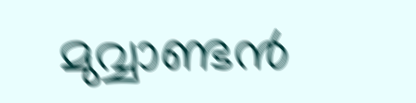മുവ്വാണ്ടൻ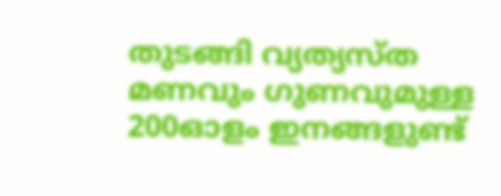തുടങ്ങി വ്യത്യസ്ത മണവും ഗുണവുമുള്ള 200ഓളം ഇനങ്ങളുണ്ട്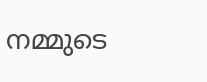നമ്മുടെ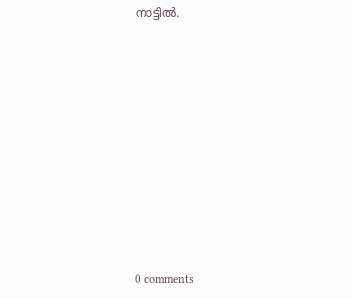നാട്ടിൽ.











0 comments